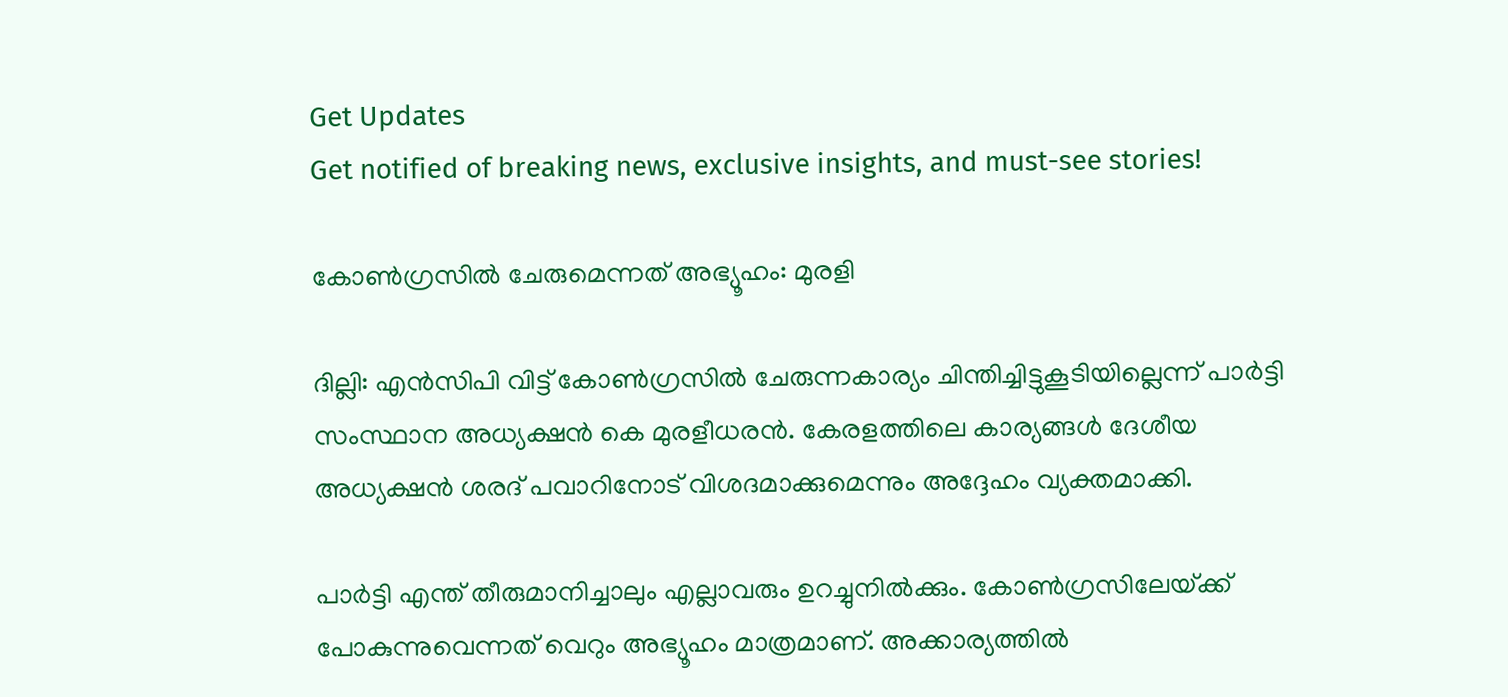Get Updates
Get notified of breaking news, exclusive insights, and must-see stories!

കോണ്‍ഗ്രസില്‍ ചേരുമെന്നത്‌ അഭ്യൂഹം: മുരളി

ദില്ലി: എന്‍സിപി വിട്ട്‌ കോണ്‍ഗ്രസില്‍ ചേരുന്നകാര്യം ചിന്തിച്ചിട്ടുകൂടിയില്ലെന്ന്‌ പാര്‍ട്ടി സംസ്ഥാന അധ്യക്ഷന്‍ കെ മുരളീധരന്‍. കേരളത്തിലെ കാര്യങ്ങള്‍ ദേശീയ അധ്യക്ഷന്‍ ശരദ്‌ പവാറിനോട്‌ വിശദമാക്കുമെന്നും അദ്ദേഹം വ്യക്തമാക്കി.

പാര്‍ട്ടി എന്ത്‌ തീരുമാനിച്ചാലും എല്ലാവരും ഉറച്ചുനില്‍ക്കും. കോണ്‍ഗ്രസിലേയ്‌ക്ക്‌ പോകുന്നുവെന്നത്‌ വെറും അഭ്യൂഹം മാത്രമാണ്‌. അക്കാര്യത്തില്‍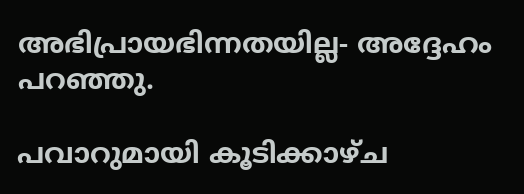അഭിപ്രായഭിന്നതയില്ല- അദ്ദേഹം പറഞ്ഞു.

പവാറുമായി കൂടിക്കാഴ്‌ച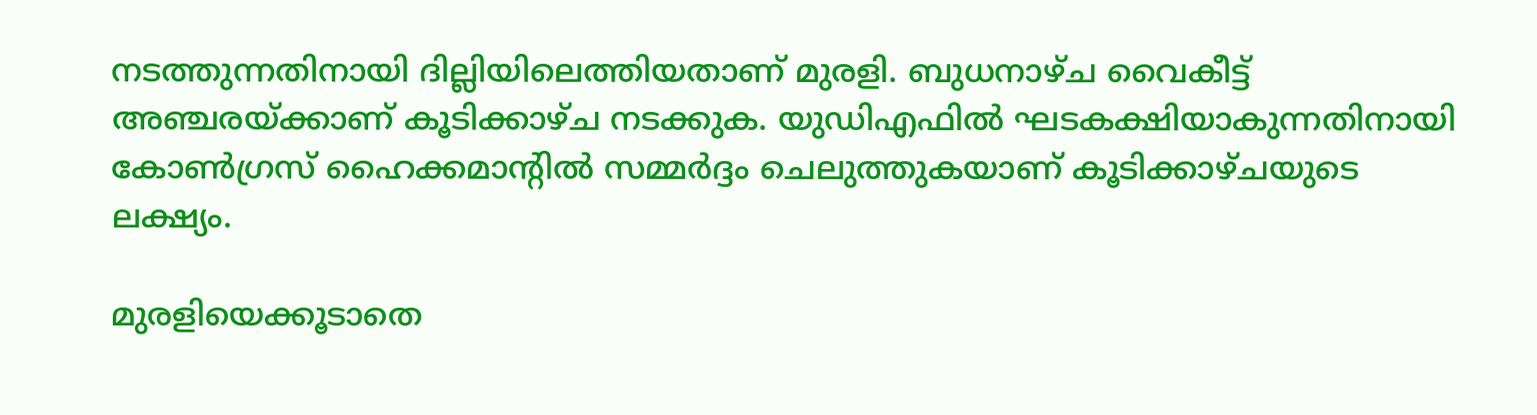നടത്തുന്നതിനായി ദില്ലിയിലെത്തിയതാണ്‌ മുരളി. ബുധനാഴ്‌ച വൈകീട്ട്‌ അഞ്ചരയ്‌ക്കാണ്‌ കൂടിക്കാഴ്‌ച നടക്കുക. യുഡിഎഫില്‍ ഘടകക്ഷിയാകുന്നതിനായി കോണ്‍ഗ്രസ്‌ ഹൈക്കമാന്റില്‍ സമ്മര്‍ദ്ദം ചെലുത്തുകയാണ്‌ കൂടിക്കാഴ്‌ചയുടെ ലക്ഷ്യം.

മുരളിയെക്കൂടാതെ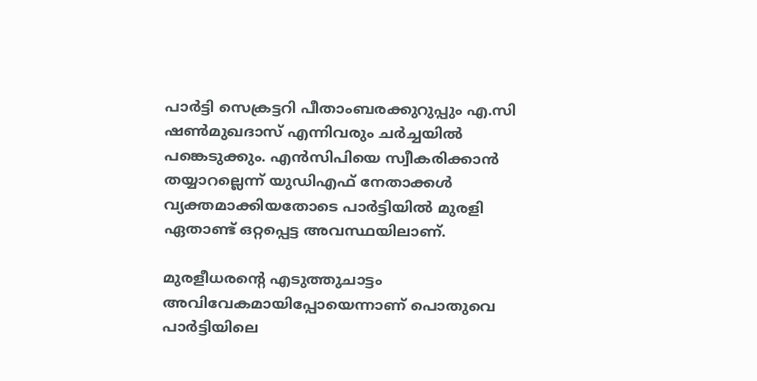പാര്‍ട്ടി സെക്രട്ടറി പീതാംബരക്കുറുപ്പും എ.സി ഷണ്‍മുഖദാസ്‌ എന്നിവരും ചര്‍ച്ചയില്‍ പങ്കെടുക്കും. എന്‍സിപിയെ സ്വീകരിക്കാന്‍ തയ്യാറല്ലെന്ന്‌ യുഡിഎഫ്‌ നേതാക്കള്‍ വ്യക്തമാക്കിയതോടെ പാര്‍ട്ടിയില്‍ മുരളി ഏതാണ്ട്‌ ഒറ്റപ്പെട്ട അവസ്ഥയിലാണ്‌.

മുരളീധരന്റെ എടുത്തുചാട്ടം അവിവേകമായിപ്പോയെന്നാണ്‌ പൊതുവെ പാര്‍ട്ടിയിലെ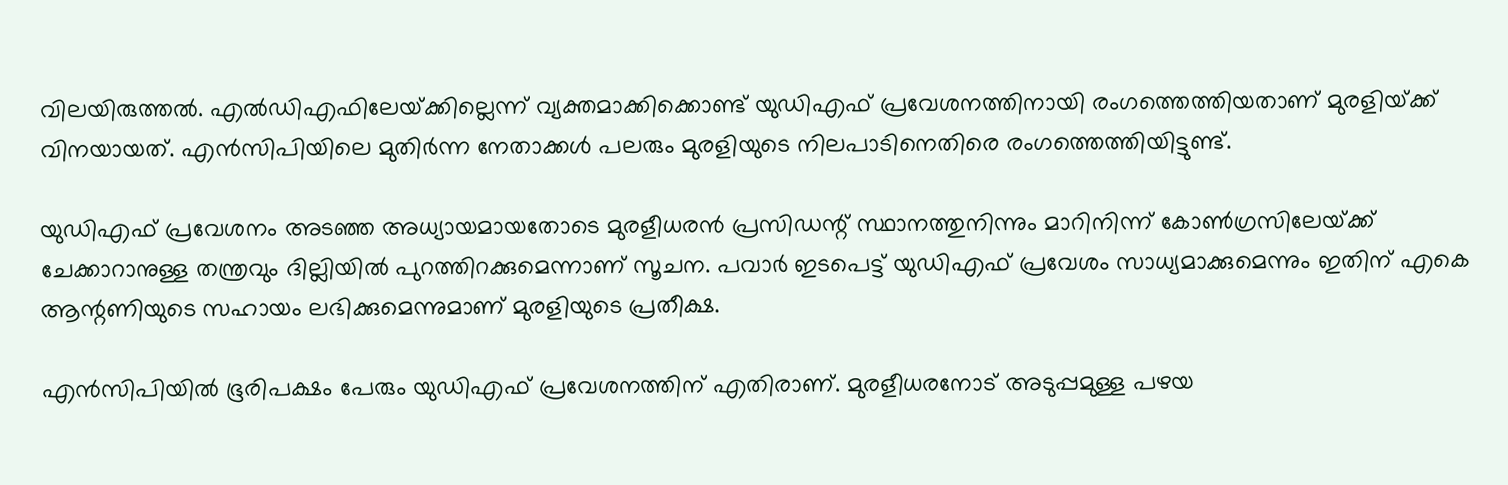വിലയിരുത്തല്‍. എല്‍ഡിഎഫിലേയ്‌ക്കില്ലെന്ന്‌ വ്യക്തമാക്കിക്കൊണ്ട്‌ യുഡിഎഫ്‌ പ്രവേശനത്തിനായി രംഗത്തെത്തിയതാണ്‌ മുരളിയ്‌ക്ക്‌ വിനയായത്‌. എന്‍സിപിയിലെ മുതിര്‍ന്ന നേതാക്കള്‍ പലരും മുരളിയുടെ നിലപാടിനെതിരെ രംഗത്തെത്തിയിട്ടുണ്ട്‌.

യുഡിഎഫ്‌ പ്രവേശനം അടഞ്ഞ അധ്യായമായതോടെ മുരളീധരന്‍ പ്രസിഡന്റ്‌ സ്ഥാനത്തുനിന്നും മാറിനിന്ന്‌ കോണ്‍ഗ്രസിലേയ്‌ക്ക്‌ ചേക്കാറാനുള്ള തന്ത്രവും ദില്ലിയില്‍ പുറത്തിറക്കുമെന്നാണ്‌ സൂചന. പവാര്‍ ഇടപെട്ട്‌ യുഡിഎഫ്‌ പ്രവേശം സാധ്യമാക്കുമെന്നും ഇതിന്‌ എകെ ആന്റണിയുടെ സഹായം ലഭിക്കുമെന്നുമാണ്‌ മുരളിയുടെ പ്രതീക്ഷ.

എന്‍സിപിയില്‍ ഭൂരിപക്ഷം പേരും യുഡിഎഫ്‌ പ്രവേശനത്തിന്‌ എതിരാണ്‌. മുരളീധരനോട്‌ അടുപ്പമുള്ള പഴയ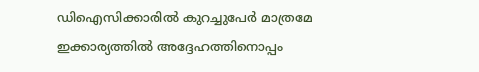ഡിഐസിക്കാരില്‍ കുറച്ചുപേര്‍ മാത്രമേ ഇക്കാര്യത്തില്‍ അദ്ദേഹത്തിനൊപ്പം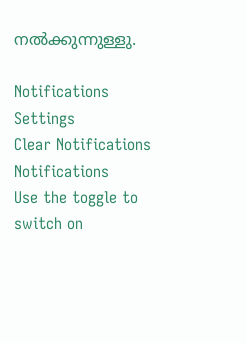നല്‍ക്കുന്നുള്ളു.

Notifications
Settings
Clear Notifications
Notifications
Use the toggle to switch on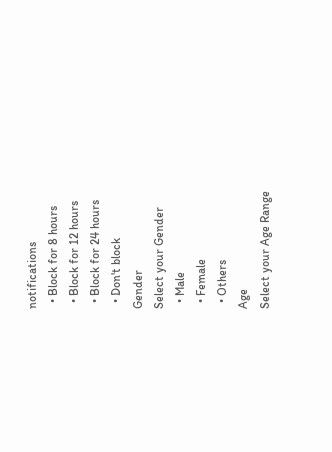notifications
  • Block for 8 hours
  • Block for 12 hours
  • Block for 24 hours
  • Don't block
Gender
Select your Gender
  • Male
  • Female
  • Others
Age
Select your Age Range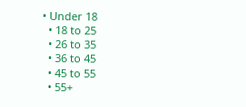• Under 18
  • 18 to 25
  • 26 to 35
  • 36 to 45
  • 45 to 55
  • 55+